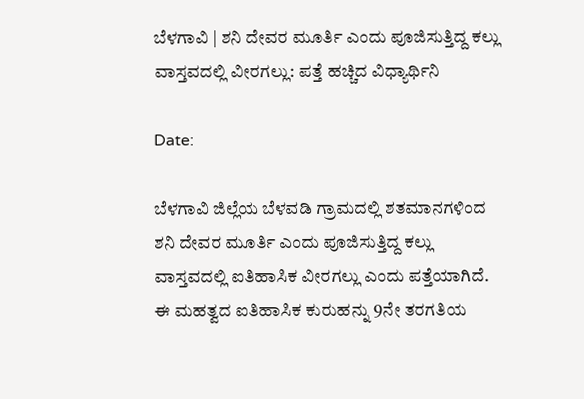ಬೆಳಗಾವಿ | ಶನಿ ದೇವರ ಮೂರ್ತಿ ಎಂದು ಪೂಜಿಸುತ್ತಿದ್ದ ಕಲ್ಲು ವಾಸ್ತವದಲ್ಲಿ ವೀರಗಲ್ಲು: ಪತ್ತೆ ಹಚ್ಚಿದ ವಿಧ್ಯಾರ್ಥಿನಿ

Date:

ಬೆಳಗಾವಿ ಜಿಲ್ಲೆಯ ಬೆಳವಡಿ ಗ್ರಾಮದಲ್ಲಿ ಶತಮಾನಗಳಿಂದ ಶನಿ ದೇವರ ಮೂರ್ತಿ ಎಂದು ಪೂಜಿಸುತ್ತಿದ್ದ ಕಲ್ಲು ವಾಸ್ತವದಲ್ಲಿ ಐತಿಹಾಸಿಕ ವೀರಗಲ್ಲು ಎಂದು ಪತ್ತೆಯಾಗಿದೆ. ಈ ಮಹತ್ವದ ಐತಿಹಾಸಿಕ ಕುರುಹನ್ನು 9ನೇ ತರಗತಿಯ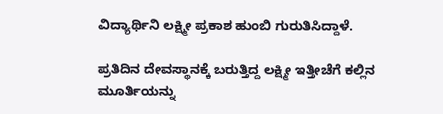ವಿದ್ಯಾರ್ಥಿನಿ ಲಕ್ಷ್ಮೀ ಪ್ರಕಾಶ ಹುಂಬಿ ಗುರುತಿಸಿದ್ದಾಳೆ.

ಪ್ರತಿದಿನ ದೇವಸ್ಥಾನಕ್ಕೆ ಬರುತ್ತಿದ್ದ ಲಕ್ಷ್ಮೀ ಇತ್ತೀಚೆಗೆ ಕಲ್ಲಿನ ಮೂರ್ತಿಯನ್ನು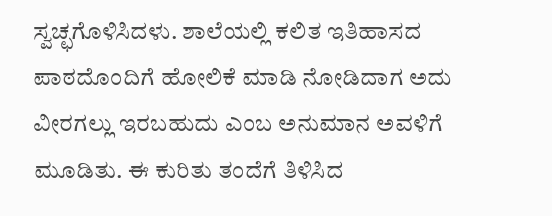ಸ್ವಚ್ಛಗೊಳಿಸಿದಳು. ಶಾಲೆಯಲ್ಲಿ ಕಲಿತ ಇತಿಹಾಸದ ಪಾಠದೊಂದಿಗೆ ಹೋಲಿಕೆ ಮಾಡಿ ನೋಡಿದಾಗ ಅದು ವೀರಗಲ್ಲು ಇರಬಹುದು ಎಂಬ ಅನುಮಾನ ಅವಳಿಗೆ ಮೂಡಿತು. ಈ ಕುರಿತು ತಂದೆಗೆ ತಿಳಿಸಿದ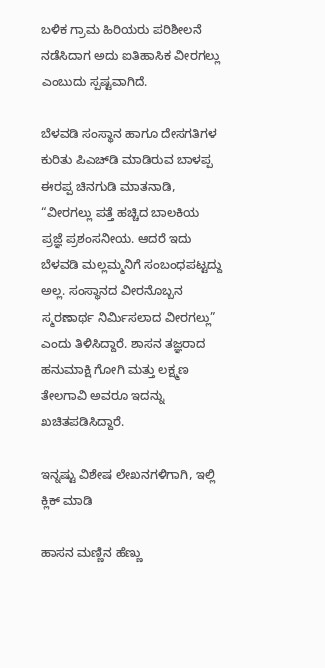ಬಳಿಕ ಗ್ರಾಮ ಹಿರಿಯರು ಪರಿಶೀಲನೆ ನಡೆಸಿದಾಗ ಅದು ಐತಿಹಾಸಿಕ ವೀರಗಲ್ಲು ಎಂಬುದು ಸ್ಪಷ್ಟವಾಗಿದೆ.

ಬೆಳವಡಿ ಸಂಸ್ಥಾನ ಹಾಗೂ ದೇಸಗತಿಗಳ ಕುರಿತು ಪಿಎಚ್‌ಡಿ ಮಾಡಿರುವ ಬಾಳಪ್ಪ ಈರಪ್ಪ ಚಿನಗುಡಿ ಮಾತನಾಡಿ, “ವೀರಗಲ್ಲು ಪತ್ತೆ ಹಚ್ಚಿದ ಬಾಲಕಿಯ ಪ್ರಜ್ಞೆ ಪ್ರಶಂಸನೀಯ. ಆದರೆ ಇದು ಬೆಳವಡಿ ಮಲ್ಲಮ್ಮನಿಗೆ ಸಂಬಂಧಪಟ್ಟದ್ದು ಅಲ್ಲ. ಸಂಸ್ಥಾನದ ವೀರನೊಬ್ಬನ ಸ್ಮರಣಾರ್ಥ ನಿರ್ಮಿಸಲಾದ ವೀರಗಲ್ಲು” ಎಂದು ತಿಳಿಸಿದ್ದಾರೆ. ಶಾಸನ ತಜ್ಞರಾದ ಹನುಮಾಕ್ಷಿ ಗೋಗಿ ಮತ್ತು ಲಕ್ಷ್ಮಣ ತೇಲಗಾವಿ ಅವರೂ ಇದನ್ನು ಖಚಿತಪಡಿಸಿದ್ದಾರೆ.

ಇನ್ನಷ್ಟು ವಿಶೇಷ ಲೇಖನಗಳಿಗಾಗಿ, ಇಲ್ಲಿ ಕ್ಲಿಕ್ ಮಾಡಿ

ಹಾಸನ ಮಣ್ಣಿನ ಹೆಣ್ಣು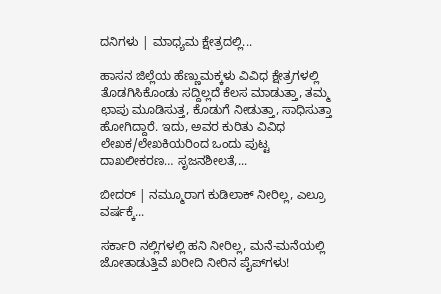ದನಿಗಳು | ಮಾಧ್ಯಮ ಕ್ಷೇತ್ರದಲ್ಲಿ...

ಹಾಸನ ಜಿಲ್ಲೆಯ ಹೆಣ್ಣುಮಕ್ಕಳು ವಿವಿಧ ಕ್ಷೇತ್ರಗಳಲ್ಲಿ ತೊಡಗಿಸಿಕೊಂಡು ಸದ್ದಿಲ್ಲದೆ ಕೆಲಸ ಮಾಡುತ್ತಾ, ತಮ್ಮ ಛಾಪು ಮೂಡಿಸುತ್ತ, ಕೊಡುಗೆ ನೀಡುತ್ತಾ, ಸಾಧಿಸುತ್ತಾ ಹೋಗಿದ್ದಾರೆ. ಇದು, ಅವರ ಕುರಿತು ವಿವಿಧ ಲೇಖಕ/ಲೇಖಕಿಯರಿಂದ ಒಂದು ಪುಟ್ಟ ದಾಖಲೀಕರಣ… ಸೃಜನಶೀಲತೆ,...

ಬೀದರ್ | ನಮ್ಮೂರಾಗ ಕುಡಿಲಾಕ್ ನೀರಿಲ್ಲ, ಎಲ್ರೂ ವರ್ಷಕ್ಕೆ...

ಸರ್ಕಾರಿ ನಲ್ಲಿಗಳಲ್ಲಿ ಹನಿ ನೀರಿಲ್ಲ, ಮನೆ-ಮನೆಯಲ್ಲಿ ಜೋತಾಡುತ್ತಿವೆ ಖರೀದಿ ನೀರಿನ ಪೈಪ್‌ಗಳು!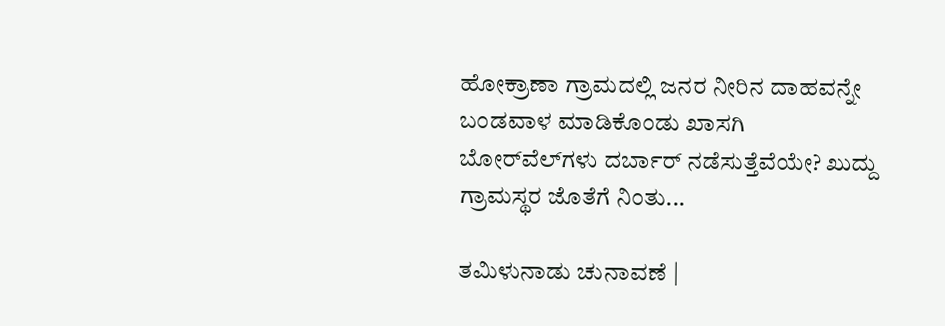ಹೋಕ್ರಾಣಾ ಗ್ರಾಮದಲ್ಲಿ ಜನರ ನೀರಿನ ದಾಹವನ್ನೇ ಬಂಡವಾಳ ಮಾಡಿಕೊಂಡು ಖಾಸಗಿ ಬೋರ್‌ವೆಲ್‌ಗಳು ದರ್ಬಾರ್‌ ನಡೆಸುತ್ತೆವೆಯೇ? ಖುದ್ದು ಗ್ರಾಮಸ್ಥರ ಜೊತೆಗೆ ನಿಂತು...

ತಮಿಳುನಾಡು ಚುನಾವಣೆ |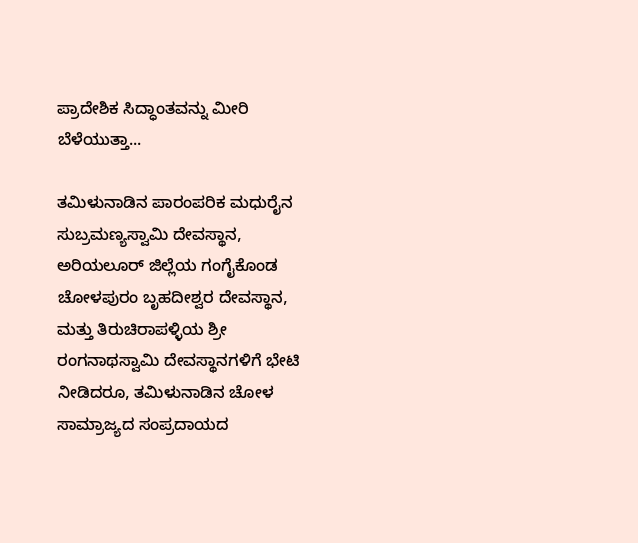ಪ್ರಾದೇಶಿಕ ಸಿದ್ಧಾಂತವನ್ನು ಮೀರಿ ಬೆಳೆಯುತ್ತಾ...

ತಮಿಳುನಾಡಿನ ಪಾರಂಪರಿಕ ಮಧುರೈನ ಸುಬ್ರಮಣ್ಯಸ್ವಾಮಿ ದೇವಸ್ಥಾನ, ಅರಿಯಲೂರ್ ಜಿಲ್ಲೆಯ ಗಂಗೈಕೊಂಡ ಚೋಳಪುರಂ ಬೃಹದೀಶ್ವರ ದೇವಸ್ಥಾನ, ಮತ್ತು ತಿರುಚಿರಾಪಳ್ಳಿಯ ಶ್ರೀ ರಂಗನಾಥಸ್ವಾಮಿ ದೇವಸ್ಥಾನಗಳಿಗೆ ಭೇಟಿ ನೀಡಿದರೂ, ತಮಿಳುನಾಡಿನ ಚೋಳ ಸಾಮ್ರಾಜ್ಯದ ಸಂಪ್ರದಾಯದ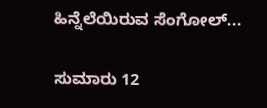ಹಿನ್ನೆಲೆಯಿರುವ ಸೆಂಗೋಲ್...

ಸುಮಾರು 12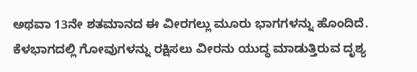ಅಥವಾ 13ನೇ ಶತಮಾನದ ಈ ವೀರಗಲ್ಲು ಮೂರು ಭಾಗಗಳನ್ನು ಹೊಂದಿದೆ. ಕೆಳಭಾಗದಲ್ಲಿ ಗೋವುಗಳನ್ನು ರಕ್ಷಿಸಲು ವೀರನು ಯುದ್ಧ ಮಾಡುತ್ತಿರುವ ದೃಶ್ಯ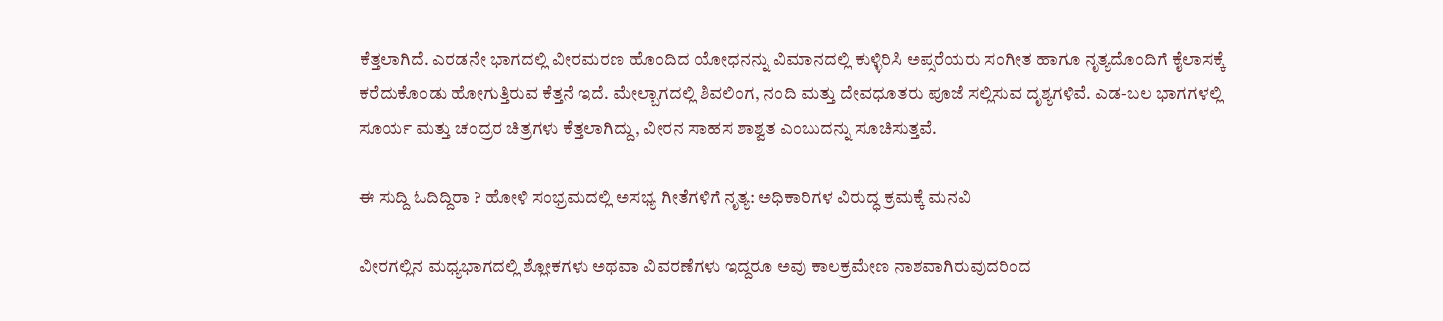ಕೆತ್ತಲಾಗಿದೆ. ಎರಡನೇ ಭಾಗದಲ್ಲಿ ವೀರಮರಣ ಹೊಂದಿದ ಯೋಧನನ್ನು ವಿಮಾನದಲ್ಲಿ ಕುಳ್ಳಿರಿಸಿ ಅಪ್ಸರೆಯರು ಸಂಗೀತ ಹಾಗೂ ನೃತ್ಯದೊಂದಿಗೆ ಕೈಲಾಸಕ್ಕೆ ಕರೆದುಕೊಂಡು ಹೋಗುತ್ತಿರುವ ಕೆತ್ತನೆ ಇದೆ. ಮೇಲ್ಬಾಗದಲ್ಲಿ ಶಿವಲಿಂಗ, ನಂದಿ ಮತ್ತು ದೇವಧೂತರು ಪೂಜೆ ಸಲ್ಲಿಸುವ ದೃಶ್ಯಗಳಿವೆ. ಎಡ-ಬಲ ಭಾಗಗಳಲ್ಲಿ ಸೂರ್ಯ ಮತ್ತು ಚಂದ್ರರ ಚಿತ್ರಗಳು ಕೆತ್ತಲಾಗಿದ್ದು, ವೀರನ ಸಾಹಸ ಶಾಶ್ವತ ಎಂಬುದನ್ನು ಸೂಚಿಸುತ್ತವೆ.

ಈ ಸುದ್ದಿ ಓದಿದ್ದಿರಾ ? ಹೋಳಿ ಸಂಭ್ರಮದಲ್ಲಿ ಅಸಭ್ಯ ಗೀತೆಗಳಿಗೆ ನೃತ್ಯ: ಅಧಿಕಾರಿಗಳ ವಿರುದ್ಧ ಕ್ರಮಕ್ಕೆ ಮನವಿ

ವೀರಗಲ್ಲಿನ ಮಧ್ಯಭಾಗದಲ್ಲಿ ಶ್ಲೋಕಗಳು ಅಥವಾ ವಿವರಣೆಗಳು ಇದ್ದರೂ ಅವು ಕಾಲಕ್ರಮೇಣ ನಾಶವಾಗಿರುವುದರಿಂದ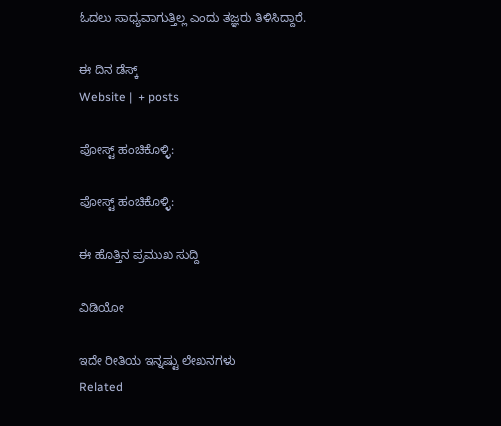ಓದಲು ಸಾಧ್ಯವಾಗುತ್ತಿಲ್ಲ ಎಂದು ತಜ್ಞರು ತಿಳಿಸಿದ್ದಾರೆ.

ಈ ದಿನ ಡೆಸ್ಕ್‌
Website |  + posts

ಪೋಸ್ಟ್ ಹಂಚಿಕೊಳ್ಳಿ:

ಪೋಸ್ಟ್ ಹಂಚಿಕೊಳ್ಳಿ:

ಈ ಹೊತ್ತಿನ ಪ್ರಮುಖ ಸುದ್ದಿ

ವಿಡಿಯೋ

ಇದೇ ರೀತಿಯ ಇನ್ನಷ್ಟು ಲೇಖನಗಳು
Related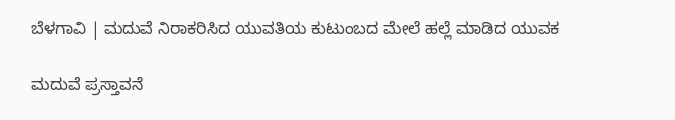ಬೆಳಗಾವಿ | ಮದುವೆ ನಿರಾಕರಿಸಿದ ಯುವತಿಯ ಕುಟುಂಬದ ಮೇಲೆ ಹಲ್ಲೆ ಮಾಡಿದ ಯುವಕ

ಮದುವೆ ಪ್ರಸ್ತಾವನೆ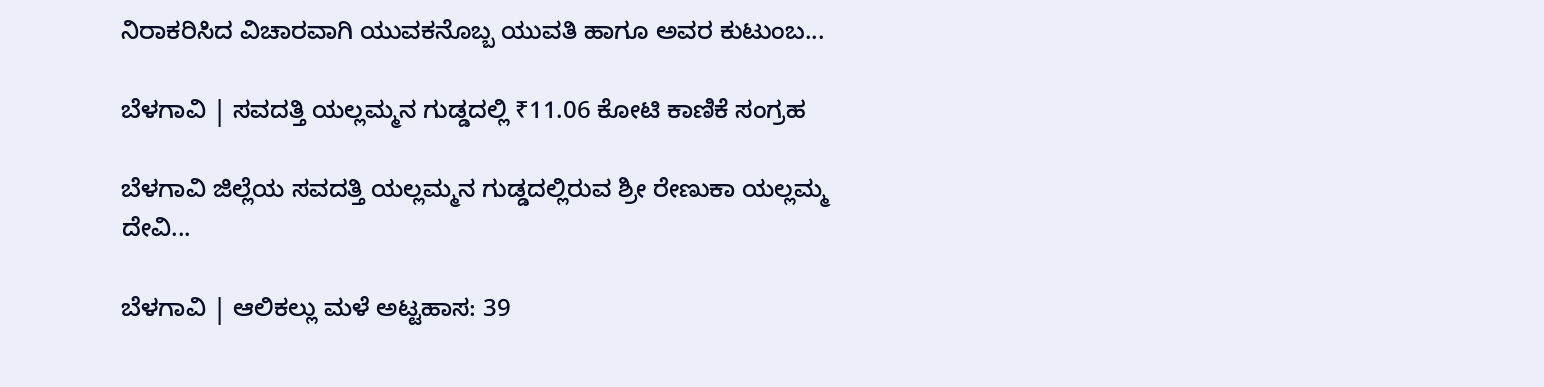ನಿರಾಕರಿಸಿದ ವಿಚಾರವಾಗಿ ಯುವಕನೊಬ್ಬ ಯುವತಿ ಹಾಗೂ ಅವರ ಕುಟುಂಬ...

ಬೆಳಗಾವಿ | ಸವದತ್ತಿ ಯಲ್ಲಮ್ಮನ ಗುಡ್ಡದಲ್ಲಿ ₹11.06 ಕೋಟಿ ಕಾಣಿಕೆ ಸಂಗ್ರಹ

ಬೆಳಗಾವಿ ಜಿಲ್ಲೆಯ ಸವದತ್ತಿ ಯಲ್ಲಮ್ಮನ ಗುಡ್ಡದಲ್ಲಿರುವ ಶ್ರೀ ರೇಣುಕಾ ಯಲ್ಲಮ್ಮ ದೇವಿ...

ಬೆಳಗಾವಿ | ಆಲಿಕಲ್ಲು ಮಳೆ ಅಟ್ಟಹಾಸ: 39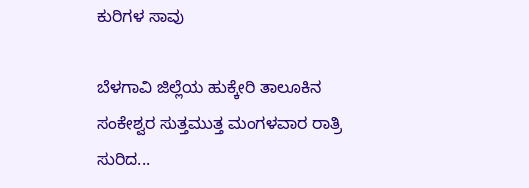ಕುರಿಗಳ ಸಾವು

ಬೆಳಗಾವಿ ಜಿಲ್ಲೆಯ ಹುಕ್ಕೇರಿ ತಾಲೂಕಿನ ಸಂಕೇಶ್ವರ ಸುತ್ತಮುತ್ತ ಮಂಗಳವಾರ ರಾತ್ರಿ ಸುರಿದ...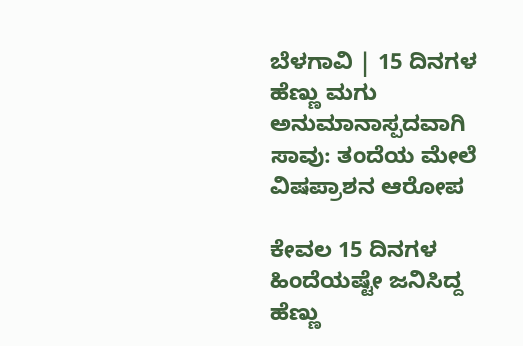ಬೆಳಗಾವಿ | 15 ದಿನಗಳ ಹೆಣ್ಣು ಮಗು ಅನುಮಾನಾಸ್ಪದವಾಗಿ ಸಾವು: ತಂದೆಯ ಮೇಲೆ ವಿಷಪ್ರಾಶನ ಆರೋಪ

ಕೇವಲ 15 ದಿನಗಳ ಹಿಂದೆಯಷ್ಟೇ ಜನಿಸಿದ್ದ ಹೆಣ್ಣು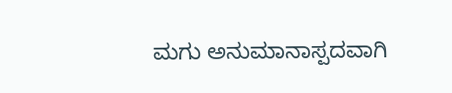ಮಗು ಅನುಮಾನಾಸ್ಪದವಾಗಿ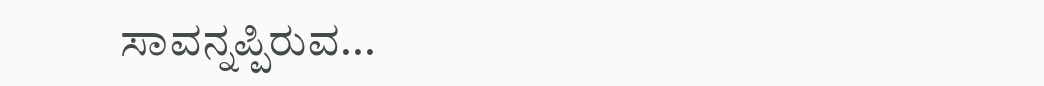ಸಾವನ್ನಪ್ಪಿರುವ...